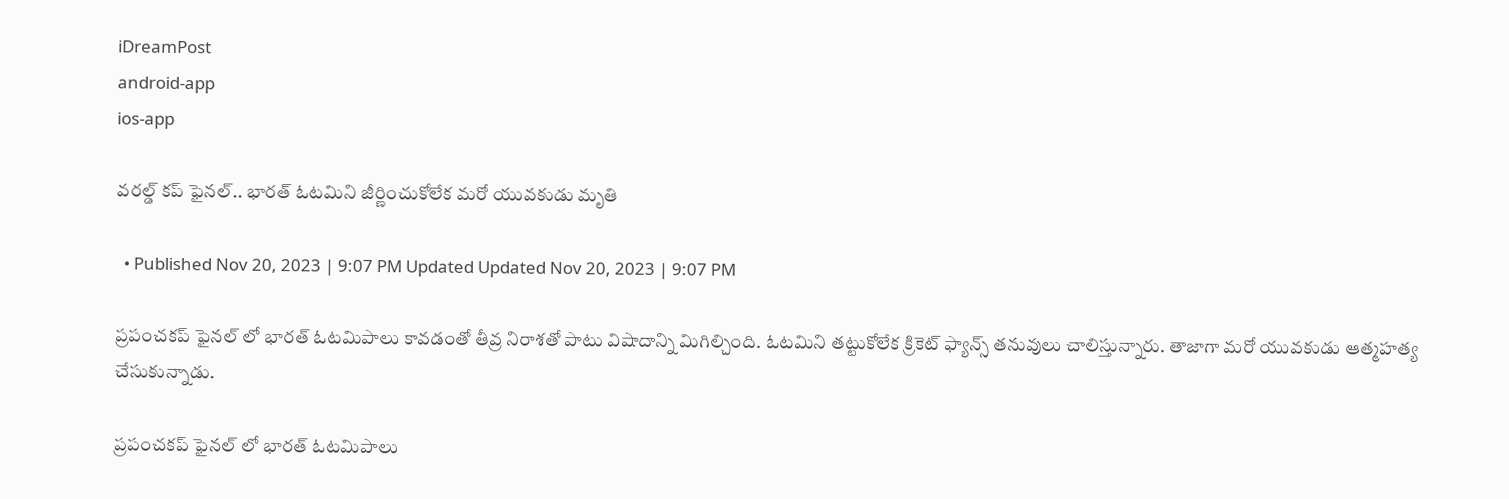iDreamPost
android-app
ios-app

వరల్డ్ కప్ ఫైనల్.. భారత్ ఓటమిని జీర్ణించుకోలేక మరో యువకుడు మృతి

  • Published Nov 20, 2023 | 9:07 PM Updated Updated Nov 20, 2023 | 9:07 PM

ప్రపంచకప్ ఫైనల్ లో భారత్ ఓటమిపాలు కావడంతో తీవ్ర నిరాశతో పాటు విషాదాన్ని మిగిల్చింది. ఓటమిని తట్టుకోలేక క్రికెట్ ఫ్యాన్స్ తనువులు చాలిస్తున్నారు. తాజాగా మరో యువకుడు ఆత్మహత్య చేసుకున్నాడు.

ప్రపంచకప్ ఫైనల్ లో భారత్ ఓటమిపాలు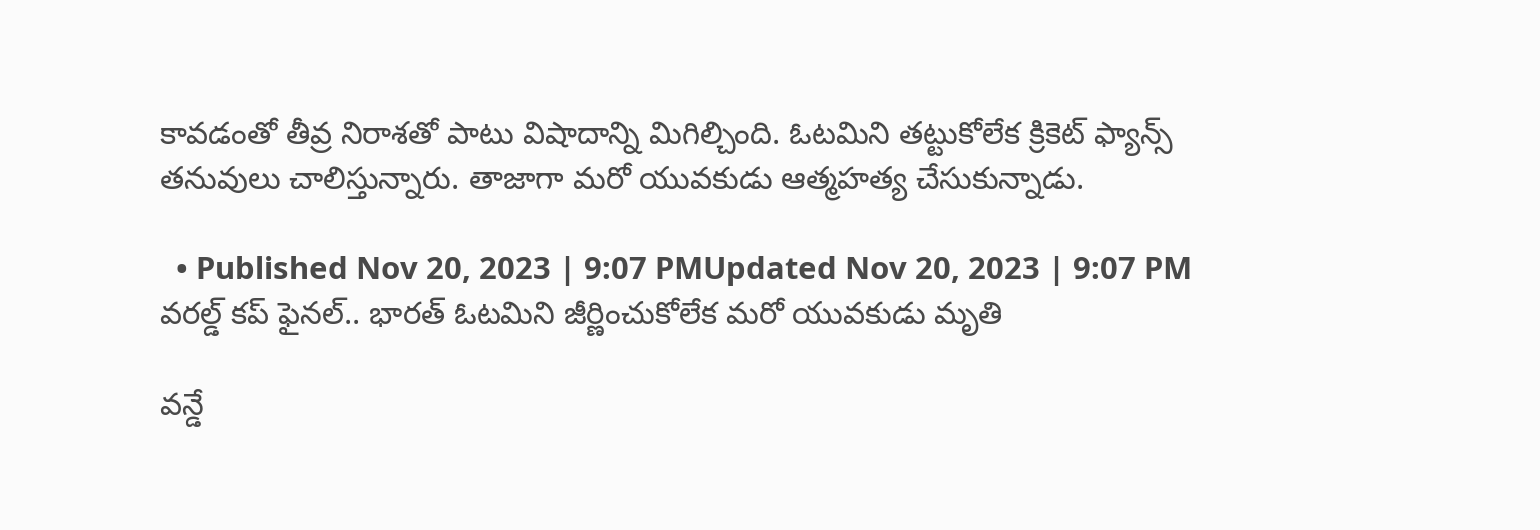కావడంతో తీవ్ర నిరాశతో పాటు విషాదాన్ని మిగిల్చింది. ఓటమిని తట్టుకోలేక క్రికెట్ ఫ్యాన్స్ తనువులు చాలిస్తున్నారు. తాజాగా మరో యువకుడు ఆత్మహత్య చేసుకున్నాడు.

  • Published Nov 20, 2023 | 9:07 PMUpdated Nov 20, 2023 | 9:07 PM
వరల్డ్ కప్ ఫైనల్.. భారత్ ఓటమిని జీర్ణించుకోలేక మరో యువకుడు మృతి

వన్డే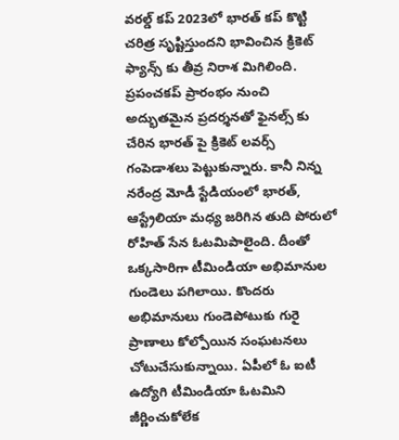వరల్డ్ కప్ 2023లో భారత్ కప్ కొట్టి చరిత్ర సృష్టిస్తుందని భావించిన క్రికెట్ ఫ్యాన్స్ కు తీవ్ర నిరాశ మిగిలింది. ప్రపంచకప్ ప్రారంభం నుంచి అద్భుతమైన ప్రదర్శనతో ఫైనల్స్ కు చేరిన భారత్ పై క్రికెట్ లవర్స్ గంపెడాశలు పెట్టుకున్నారు. కానీ నిన్న నరేంద్ర మోడీ స్టేడియంలో భారత్, ఆస్ట్రేలియా మధ్య జరిగిన తుది పోరులో రోహిత్ సేన ఓటమిపాలైంది. దీంతో ఒక్కసారిగా టీమిండియా అభిమానుల గుండెలు పగిలాయి. కొందరు అభిమానులు గుండెపోటుకు గురై ప్రాణాలు కోల్పోయిన సంఘటనలు చోటుచేసుకున్నాయి. ఏపీలో ఓ ఐటీ ఉద్యోగి టీమిండియా ఓటమిని జీర్ణించుకోలేక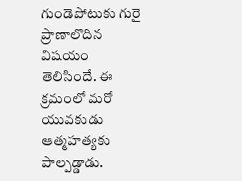గుండెపోటుకు గురై ప్రాణాలొదిన విషయం తెలిసిందే. ఈ క్రమంలో మరో యువకుడు ఆత్మహత్యకు పాల్పడ్డాడు.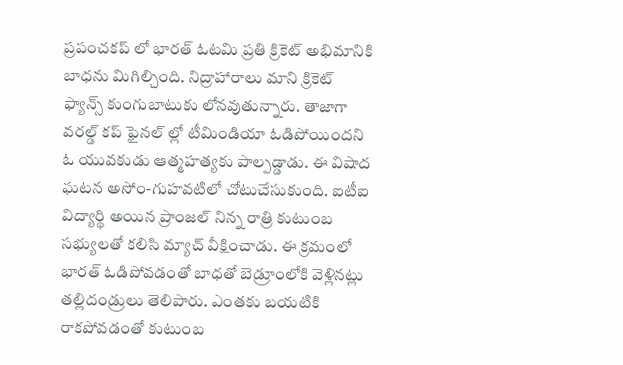ప్రపంచకప్ లో భారత్ ఓటమి ప్రతి క్రికెట్ అభిమానికి బాధను మిగిల్చింది. నిద్రాహారాలు మాని క్రికెట్ ఫ్యాన్స్ కుంగుబాటుకు లోనవుతున్నారు. తాజాగా వరల్డ్ కప్ ఫైనల్ ల్లో టీమిండియా ఓడిపోయిందని ఓ యువకుడు ఆత్మహత్యకు పాల్పడ్డాడు. ఈ విషాద ఘటన అసోం-గుహవటిలో చోటుచేసుకుంది. ఐటీఐ విద్యార్థి అయిన ప్రాంజల్ నిన్న రాత్రి కుటుంబ సభ్యులతో కలిసి మ్యాచ్ వీక్షించాడు. ఈ క్రమంలో భారత్ ఓడిపోవడంతో బాధతో బెడ్రూంలోకి వెళ్లినట్లు తల్లిదండ్రులు తెలిపారు. ఎంతకు బయటికి రాకపోవడంతో కుటుంబ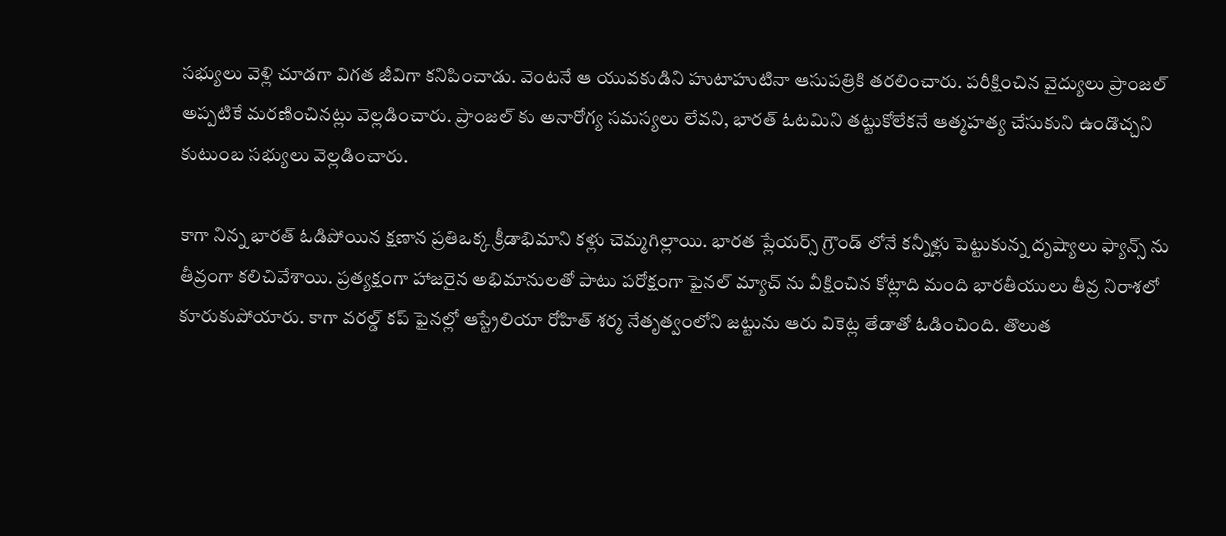సభ్యులు వెళ్లి చూడగా విగత జీవిగా కనిపించాడు. వెంటనే ఆ యువకుడిని హుటాహుటినా ఆసుపత్రికి తరలించారు. పరీక్షించిన వైద్యులు ప్రాంజల్ అప్పటికే మరణించినట్లు వెల్లడించారు. ప్రాంజల్ కు అనారోగ్య సమస్యలు లేవని, భారత్ ఓటమిని తట్టుకోలేకనే ఆత్మహత్య చేసుకుని ఉండొచ్చని కుటుంబ సభ్యులు వెల్లడించారు.

కాగా నిన్న భారత్ ఓడిపోయిన క్షణాన ప్రతిఒక్క క్రీడాభిమాని కళ్లు చెమ్మగిల్లాయి. భారత ప్లేయర్స్ గ్రౌండ్ లోనే కన్నీళ్లు పెట్టుకున్న దృష్యాలు ఫ్యాన్స్ ను తీవ్రంగా కలిచివేశాయి. ప్రత్యక్షంగా హాజరైన అభిమానులతో పాటు పరోక్షంగా ఫైనల్ మ్యాచ్ ను వీక్షించిన కోట్లాది మంది భారతీయులు తీవ్ర నిరాశలో కూరుకుపోయారు. కాగా వరల్డ్ కప్ ఫైనల్లో ఆస్ట్రేలియా రోహిత్ శర్మ నేతృత్వంలోని జట్టును ఆరు వికెట్ల తేడాతో ఓడించింది. తొలుత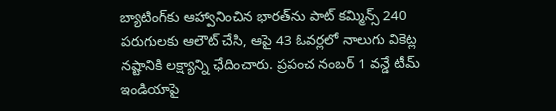బ్యాటింగ్‌కు ఆహ్వానించిన భారత్‌ను పాట్ కమ్మిన్స్ 240 పరుగులకు ఆలౌట్ చేసి, ఆపై 43 ఓవర్లలో నాలుగు వికెట్ల నష్టానికి లక్ష్యాన్ని ఛేదించారు. ప్రపంచ నంబర్ 1 వన్డే టీమ్ ఇండియాపై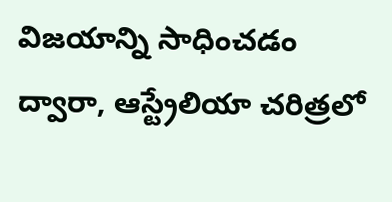విజయాన్ని సాధించడం ద్వారా, ఆస్ట్రేలియా చరిత్రలో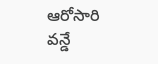ఆరోసారి వన్డే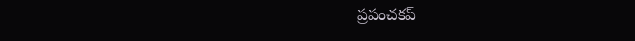ప్రపంచకప్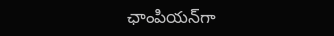ఛాంపియన్‌గా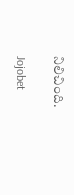నిలిచింది.

Jojobet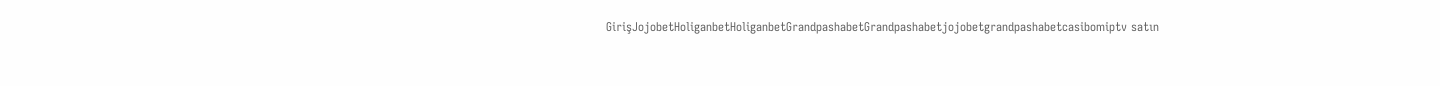GirişJojobetHoliganbetHoliganbetGrandpashabetGrandpashabetjojobetgrandpashabetcasibomiptv satın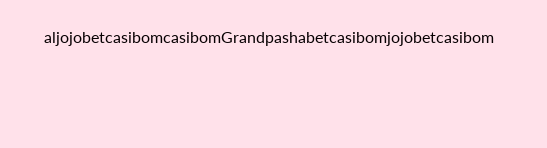aljojobetcasibomcasibomGrandpashabetcasibomjojobetcasibom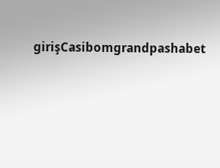girişCasibomgrandpashabet